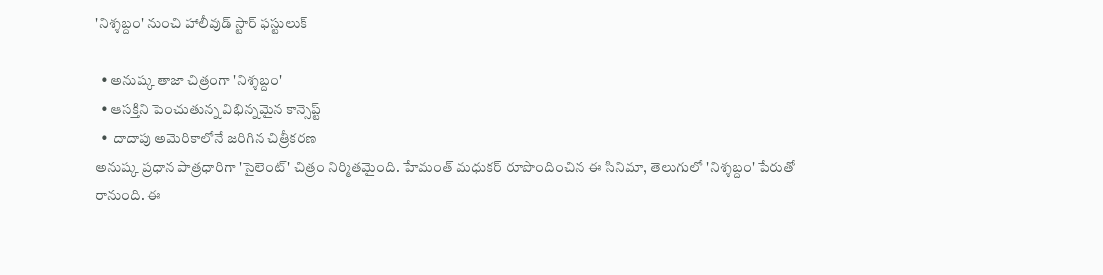'నిశ్శబ్దం' నుంచి హాలీవుడ్ స్టార్ ఫస్టులుక్

  • అనుష్క తాజా చిత్రంగా 'నిశ్శబ్దం'
  • ఆసక్తిని పెంచుతున్న విభిన్నమైన కాన్సెప్ట్
  •  దాదాపు అమెరికాలోనే జరిగిన చిత్రీకరణ
అనుష్క ప్రధాన పాత్రధారిగా 'సైలెంట్' చిత్రం నిర్మితమైంది. హేమంత్ మధుకర్ రూపొందించిన ఈ సినిమా, తెలుగులో 'నిశ్శబ్దం' పేరుతో రానుంది. ఈ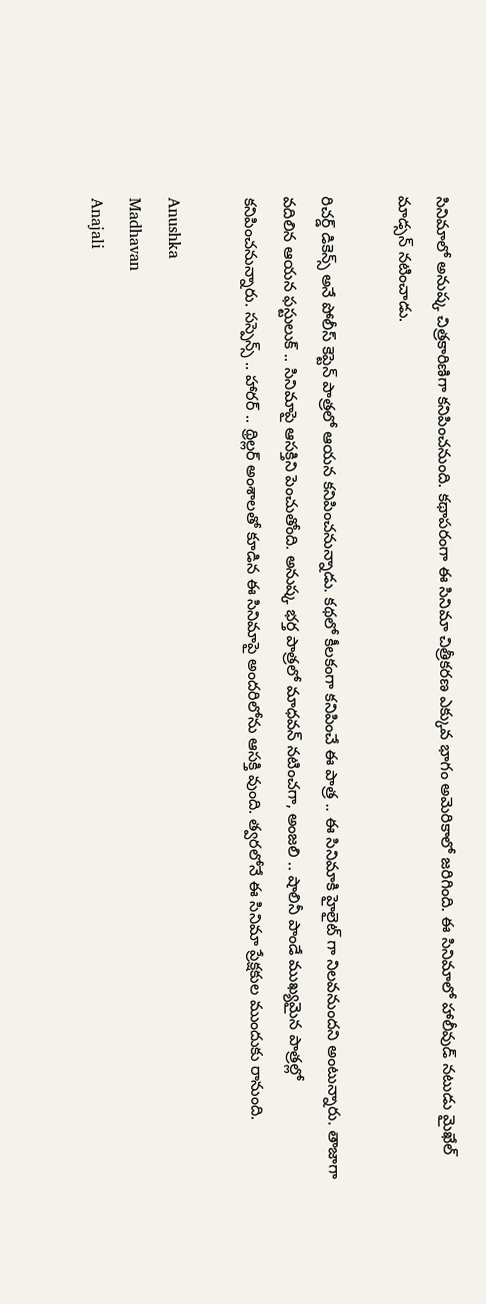సినిమాలో అనుష్క చిత్రకారిణిగా కనిపించనుంది. కథాపరంగా ఈ సినిమా చిత్రీకరణ ఎక్కువ భాగం అమెరికాలో జరిగింది. ఈ సినిమాలో హాలీవుడ్ నటుడు మైఖేల్ మాడ్సన్ నటించాడు.

రిచర్డ్ డికెన్స్ అనే పోలీస్ కెప్టెన్ పాత్రలో ఆయన కనిపించనున్నాడు. కథలో కీలకంగా కనిపించే ఈ పాత్ర .. ఈ సినిమాకి హైలైట్ గా నిలవనుందని అంటున్నారు. తాజాగా వదిలిన ఆయన ఫస్టులుక్ .. సినిమాపై ఆసక్తిని పెంచుతోంది. అనుష్క భర్త పాత్రలో మాధవన్ నటించగా, అంజలి .. షాలినీ పాండే ముఖ్యమైన పాత్రల్లో కనిపించనున్నారు. సస్పెన్స్ .. హారర్ .. థ్రిల్లర్ అంశాలతో కూడిన ఈ సినిమాపై అందరిలోను ఆసక్తి వుంది. త్వరలోనే ఈ సినిమా ప్రేక్షకుల ముందుకు రానుంది.

Anushka
Madhavan
Anajali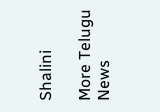Shalini

More Telugu News